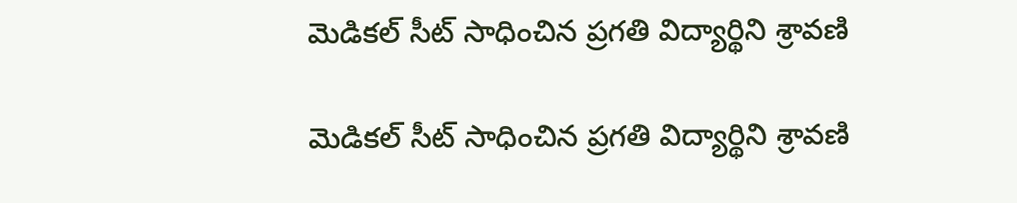మెడికల్ సీట్ సాధించిన ప్రగతి విద్యార్థిని శ్రావణి

మెడికల్ సీట్ సాధించిన ప్రగతి విద్యార్థిని శ్రావణి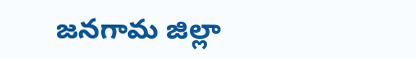జనగామ జిల్లా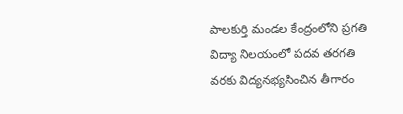పాలకుర్తి మండల కేంద్రంలోని ప్రగతి విద్యా నిలయంలో పదవ తరగతి వరకు విద్యనభ్యసించిన తీగారం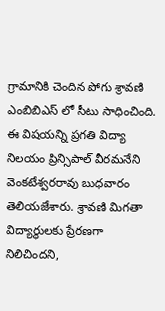గ్రామానికి చెందిన పోగు శ్రావణి ఎంబిబిఎస్ లో సీటు సాధించింది. ఈ విషయన్ని ప్రగతి విద్యా నిలయం ప్రిన్సిపాల్ వీరమనేని వెంకటేశ్వరరావు బుధవారం తెలియజేశారు. శ్రావణి మిగతా విద్యార్థులకు ప్రేరణగా నిలిచిందని,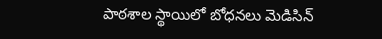పాఠశాల స్థాయిలో బోధనలు మెడిసిన్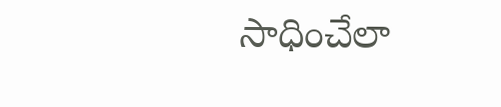సాధించేలా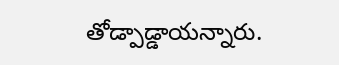తోడ్పాడ్డాయన్నారు.